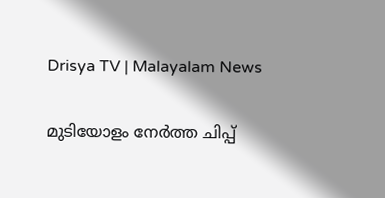Drisya TV | Malayalam News

മുടിയോളം നേർത്ത ചിപ്പ്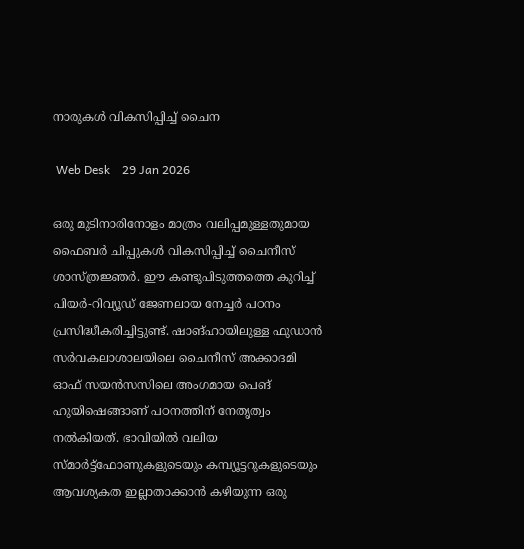നാരുകൾ വികസിപ്പിച്ച് ചൈന

 Web Desk    29 Jan 2026

ഒരു മുടിനാരിനോളം മാത്രം വലിപ്പമുള്ളതുമായ ഫൈബർ ചിപ്പുകൾ വികസിപ്പിച്ച് ചൈനീസ് ശാസ്ത്രജ്ഞര്‍. ഈ കണ്ടുപിടുത്തത്തെ കുറിച്ച് പിയർ-റിവ്യൂഡ് ജേണലായ നേച്ചര്‍ പഠനം പ്രസിദ്ധീകരിച്ചിട്ടുണ്ട്. ഷാങ്ഹായിലുള്ള ഫുഡാൻ സർവകലാശാലയിലെ ചൈനീസ് അക്കാദമി ഓഫ് സയൻസസിലെ അംഗമായ പെങ് ഹുയിഷെങ്ങാണ് പഠനത്തിന് നേതൃത്വം നൽകിയത്. ഭാവിയിൽ വലിയ സ്‌മാർട്ട്‌ഫോണുകളുടെയും കമ്പ്യൂട്ടറുകളുടെയും ആവശ്യകത ഇല്ലാതാക്കാൻ കഴിയുന്ന ഒരു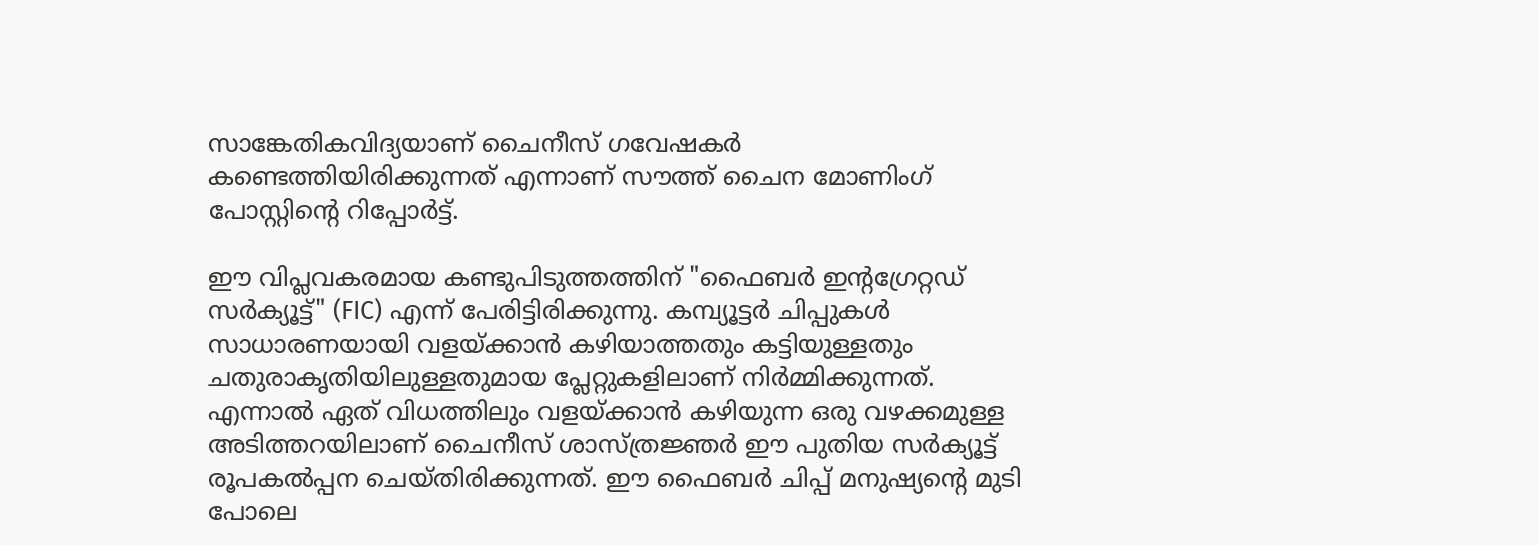സാങ്കേതികവിദ്യയാണ് ചൈനീസ് ഗവേഷകര്‍ കണ്ടെത്തിയിരിക്കുന്നത് എന്നാണ് സൗത്ത് ചൈന മോണിംഗ് പോസ്റ്റിന്‍റെ റിപ്പോർട്ട്.

ഈ വിപ്ലവകരമായ കണ്ടുപിടുത്തത്തിന് "ഫൈബർ ഇന്റഗ്രേറ്റഡ് സർക്യൂട്ട്" (FIC) എന്ന് പേരിട്ടിരിക്കുന്നു. കമ്പ്യൂട്ടർ ചിപ്പുകൾ സാധാരണയായി വളയ്ക്കാൻ കഴിയാത്തതും കട്ടിയുള്ളതും ചതുരാകൃതിയിലുള്ളതുമായ പ്ലേറ്റുകളിലാണ് നിർമ്മിക്കുന്നത്. എന്നാൽ ഏത് വിധത്തിലും വളയ്ക്കാൻ കഴിയുന്ന ഒരു വഴക്കമുള്ള അടിത്തറയിലാണ് ചൈനീസ് ശാസ്ത്രജ്ഞർ ഈ പുതിയ സർക്യൂട്ട് രൂപകൽപ്പന ചെയ്തിരിക്കുന്നത്. ഈ ഫൈബര്‍ ചിപ്പ് മനുഷ്യന്‍റെ മുടി പോലെ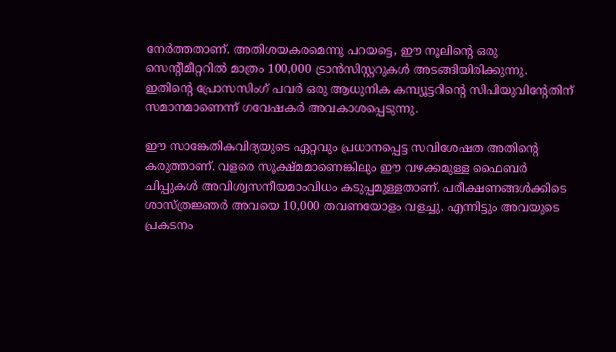നേർത്തതാണ്. അതിശയകരമെന്നു പറയട്ടെ, ഈ നൂലിന്‍റെ ഒരു സെന്‍റീമീറ്ററിൽ മാത്രം 100,000 ട്രാൻസിസ്റ്ററുകൾ അടങ്ങിയിരിക്കുന്നു. ഇതിന്‍റെ പ്രോസസിംഗ് പവർ ഒരു ആധുനിക കമ്പ്യൂട്ടറിന്‍റെ സിപിയുവിന്‍റേതിന് സമാനമാണെന്ന് ഗവേഷകര്‍ അവകാശപ്പെടുന്നു.

ഈ സാങ്കേതികവിദ്യയുടെ ഏറ്റവും പ്രധാനപ്പെട്ട സവിശേഷത അതിന്‍റെ കരുത്താണ്. വളരെ സൂക്ഷ്മമാണെങ്കിലും ഈ വഴക്കമുള്ള ഫൈബർ ചിപ്പുകൾ അവിശ്വസനീയമാംവിധം കടുപ്പമുള്ളതാണ്. പരീക്ഷണങ്ങൾക്കിടെ ശാസ്ത്രജ്ഞർ അവയെ 10,000 തവണയോളം വളച്ചു. എന്നിട്ടും അവയുടെ പ്രകടനം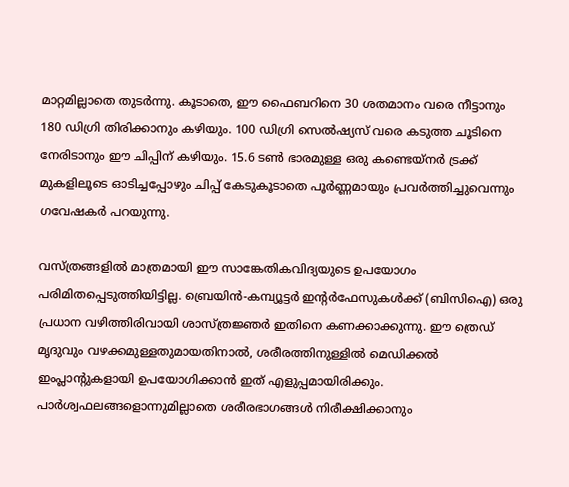മാറ്റമില്ലാതെ തുടർന്നു. കൂടാതെ, ഈ ഫൈബറിനെ 30 ശതമാനം വരെ നീട്ടാനും 180 ഡിഗ്രി തിരിക്കാനും കഴിയും. 100 ഡിഗ്രി സെൽഷ്യസ് വരെ കടുത്ത ചൂടിനെ നേരിടാനും ഈ ചിപ്പിന് കഴിയും. 15.6 ടൺ ഭാരമുള്ള ഒരു കണ്ടെയ്‌നർ ട്രക്ക് മുകളിലൂടെ ഓടിച്ചപ്പോഴും ചിപ്പ് കേടുകൂടാതെ പൂർണ്ണമായും പ്രവർത്തിച്ചുവെന്നും ഗവേഷകർ പറയുന്നു.

വസ്ത്രങ്ങളിൽ മാത്രമായി ഈ സാങ്കേതികവിദ്യയുടെ ഉപയോഗം പരിമിതപ്പെടുത്തിയിട്ടില്ല. ബ്രെയിൻ-കമ്പ്യൂട്ടർ ഇന്റർഫേസുകൾക്ക് (ബിസിഐ) ഒരു പ്രധാന വഴിത്തിരിവായി ശാസ്ത്രജ്ഞർ ഇതിനെ കണക്കാക്കുന്നു. ഈ ത്രെഡ് മൃദുവും വഴക്കമുള്ളതുമായതിനാൽ, ശരീരത്തിനുള്ളിൽ മെഡിക്കൽ ഇംപ്ലാന്‍റുകളായി ഉപയോഗിക്കാൻ ഇത് എളുപ്പമായിരിക്കും. പാർശ്വഫലങ്ങളൊന്നുമില്ലാതെ ശരീരഭാഗങ്ങൾ നിരീക്ഷിക്കാനും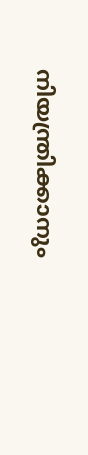നിയന്ത്രിക്കാനും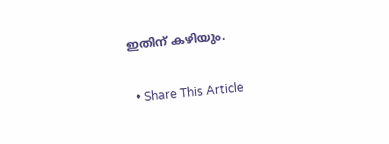ഇതിന് കഴിയും.

  • Share This Article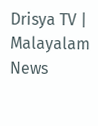Drisya TV | Malayalam News